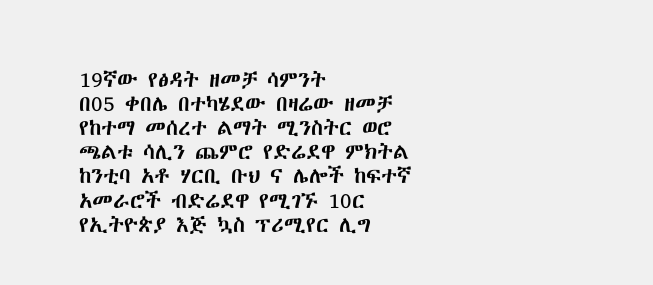19ኛው የፅዳት ዘመቻ ሳምንት
በ05 ቀበሌ በተካሄደው በዛሬው ዘመቻ የከተማ መሰረተ ልማት ሚንስትር ወሮ ጫልቱ ሳሊን ጨምሮ የድሬደዋ ምክትል ከንቲባ አቶ ሃርቢ ቡህ ና ሌሎች ከፍተኛ አመራሮች ብድሬደዋ የሚገኙ 10ር የኢትዮጵያ እጅ ኳስ ፕሪሚየር ሊግ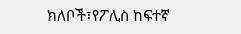ክለቦች፣የፖሊስ ከፍተኛ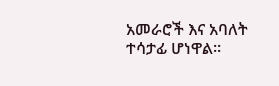አመራሮች እና አባለት ተሳታፊ ሆነዋል።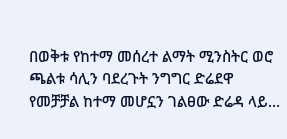በወቅቱ የከተማ መሰረተ ልማት ሚንስትር ወሮ ጫልቱ ሳሊን ባደረጉት ንግግር ድሬደዋ የመቻቻል ከተማ መሆኗን ገልፀው ድሬዳ ላይ…